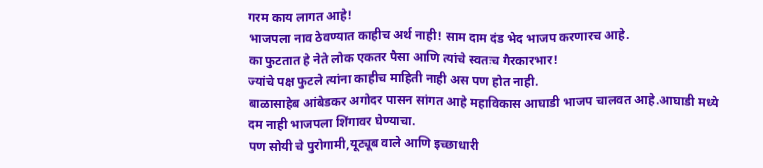गरम काय लागत आहे!
भाजपला नाव ठेवण्यात काहीच अर्थ नाही! साम दाम दंड भेद भाजप करणारच आहे.
का फुटतात हे नेते लोक एकतर पैसा आणि त्यांचे स्वतःच गैरकारभार!
ज्यांचे पक्ष फुटले त्यांना काहीच माहिती नाही अस पण होत नाही.
बाळासाहेब आंबेडकर अगोदर पासन सांगत आहे महाविकास आघाडी भाजप चालवत आहे.आघाडी मध्ये दम नाही भाजपला शिंगावर घेण्याचा.
पण सोयी चे पुरोगामी,यूट्यूब वाले आणि इच्छाधारी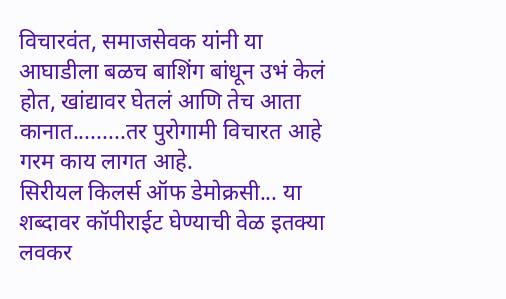विचारवंत, समाजसेवक यांनी या आघाडीला बळच बाशिंग बांधून उभं केलं होत, खांद्यावर घेतलं आणि तेच आता कानात.........तर पुरोगामी विचारत आहे गरम काय लागत आहे.
सिरीयल किलर्स ऑफ डेमोक्रसी... या शब्दावर कॉपीराईट घेण्याची वेळ इतक्या लवकर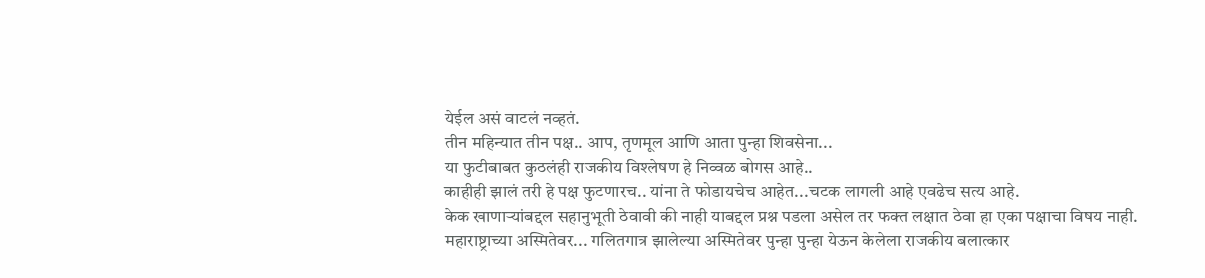येईल असं वाटलं नव्हतं.
तीन महिन्यात तीन पक्ष.. आप, तृणमूल आणि आता पुन्हा शिवसेना...
या फुटीबाबत कुठलंही राजकीय विश्लेषण हे निव्वळ बोगस आहे..
काहीही झालं तरी हे पक्ष फुटणारच.. यांना ते फोडायचेच आहेत...चटक लागली आहे एवढेच सत्य आहे.
केक खाणाऱ्यांबद्दल सहानुभूती ठेवावी की नाही याबद्दल प्रश्न पडला असेल तर फक्त लक्षात ठेवा हा एका पक्षाचा विषय नाही.
महाराष्ट्राच्या अस्मितेवर... गलितगात्र झालेल्या अस्मितेवर पुन्हा पुन्हा येऊन केलेला राजकीय बलात्कार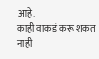आहे.
काही वाकडं करू शकत नाही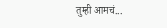तुम्ही आमचं...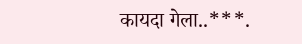कायदा गेला..***.